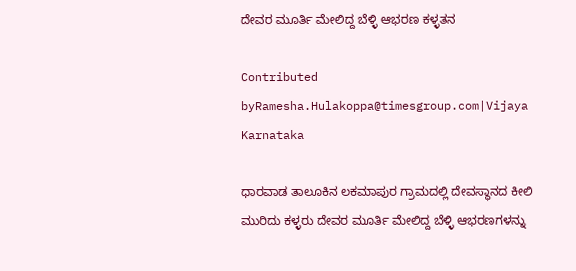ದೇವರ ಮೂರ್ತಿ ಮೇಲಿದ್ದ ಬೆಳ್ಳಿ ಆಭರಣ ಕಳ್ಳತನ

Contributed byRamesha.Hulakoppa@timesgroup.com|Vijaya Karnataka

ಧಾರವಾಡ ತಾಲೂಕಿನ ಲಕಮಾಪುರ ಗ್ರಾಮದಲ್ಲಿ ದೇವಸ್ಥಾನದ ಕೀಲಿ ಮುರಿದು ಕಳ್ಳರು ದೇವರ ಮೂರ್ತಿ ಮೇಲಿದ್ದ ಬೆಳ್ಳಿ ಆಭರಣಗಳನ್ನು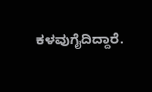ಕಳವುಗೈದಿದ್ದಾರೆ.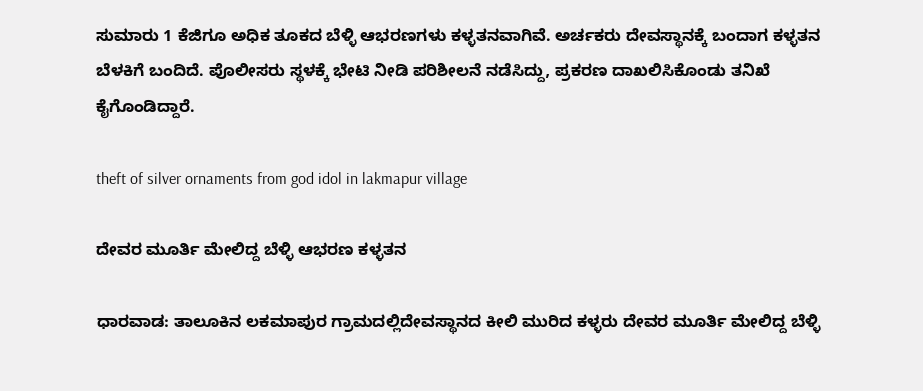ಸುಮಾರು 1 ಕೆಜಿಗೂ ಅಧಿಕ ತೂಕದ ಬೆಳ್ಳಿ ಆಭರಣಗಳು ಕಳ್ಳತನವಾಗಿವೆ. ಅರ್ಚಕರು ದೇವಸ್ಥಾನಕ್ಕೆ ಬಂದಾಗ ಕಳ್ಳತನ ಬೆಳಕಿಗೆ ಬಂದಿದೆ. ಪೊಲೀಸರು ಸ್ಥಳಕ್ಕೆ ಭೇಟಿ ನೀಡಿ ಪರಿಶೀಲನೆ ನಡೆಸಿದ್ದು, ಪ್ರಕರಣ ದಾಖಲಿಸಿಕೊಂಡು ತನಿಖೆ ಕೈಗೊಂಡಿದ್ದಾರೆ.

theft of silver ornaments from god idol in lakmapur village

ದೇವರ ಮೂರ್ತಿ ಮೇಲಿದ್ದ ಬೆಳ್ಳಿ ಆಭರಣ ಕಳ್ಳತನ

ಧಾರವಾಡ: ತಾಲೂಕಿನ ಲಕಮಾಪುರ ಗ್ರಾಮದಲ್ಲಿದೇವಸ್ಥಾನದ ಕೀಲಿ ಮುರಿದ ಕಳ್ಳರು ದೇವರ ಮೂರ್ತಿ ಮೇಲಿದ್ದ ಬೆಳ್ಳಿ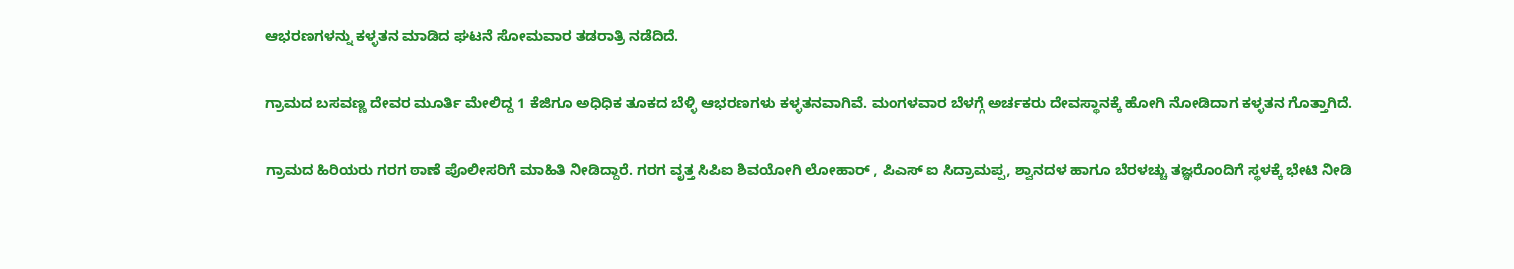ಆಭರಣಗಳನ್ನು ಕಳ್ಳತನ ಮಾಡಿದ ಘಟನೆ ಸೋಮವಾರ ತಡರಾತ್ರಿ ನಡೆದಿದೆ.

ಗ್ರಾಮದ ಬಸವಣ್ಣ ದೇವರ ಮೂರ್ತಿ ಮೇಲಿದ್ದ 1 ಕೆಜಿಗೂ ಅಧಿಧಿಕ ತೂಕದ ಬೆಳ್ಳಿ ಆಭರಣಗಳು ಕಳ್ಳತನವಾಗಿವೆ. ಮಂಗಳವಾರ ಬೆಳಗ್ಗೆ ಅರ್ಚಕರು ದೇವಸ್ಥಾನಕ್ಕೆ ಹೋಗಿ ನೋಡಿದಾಗ ಕಳ್ಳತನ ಗೊತ್ತಾಗಿದೆ.

ಗ್ರಾಮದ ಹಿರಿಯರು ಗರಗ ಠಾಣೆ ಪೊಲೀಸರಿಗೆ ಮಾಹಿತಿ ನೀಡಿದ್ದಾರೆ. ಗರಗ ವೃತ್ತ ಸಿಪಿಐ ಶಿವಯೋಗಿ ಲೋಹಾರ್ , ಪಿಎಸ್ ಐ ಸಿದ್ರಾಮಪ್ಪ, ಶ್ವಾನದಳ ಹಾಗೂ ಬೆರಳಚ್ಚು ತಜ್ಞರೊಂದಿಗೆ ಸ್ಥಳಕ್ಕೆ ಭೇಟಿ ನೀಡಿ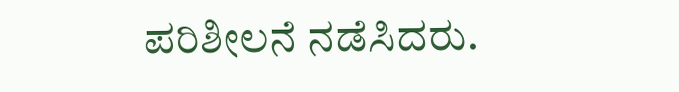ಪರಿಶೀಲನೆ ನಡೆಸಿದರು.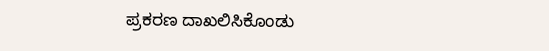ಪ್ರಕರಣ ದಾಖಲಿಸಿಕೊಂಡು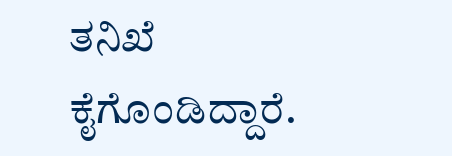ತನಿಖೆ ಕೈಗೊಂಡಿದ್ದಾರೆ.